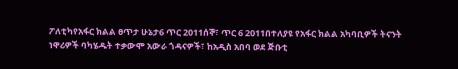ፖለቲካየአፋር ክልል ፀጥታ ሁኔታ6 ጥር 2011ሰኞ፣ ጥር 6 2011በተለያዩ የአፋር ክልል አካባቢዎች ትናንት ነዋሪዎች ባካሄዱት ተቃውሞ አውራ ጎዳናዎች፣ ከአዲስ አበባ ወደ ጅቡቲ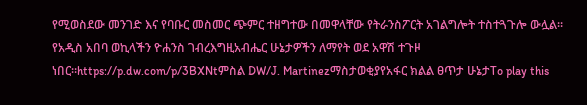የሚወስደው መንገድ እና የባቡር መስመር ጭምር ተዘግተው በመዋላቸው የትራንስፖርት አገልግሎት ተስተጓጉሎ ውሏል። የአዲስ አበባ ወኪላችን ዮሐንስ ገብረእግዚአብሔር ሁኔታዎችን ለማየት ወደ አዋሽ ተጉዞ ነበር።https://p.dw.com/p/3BXNtምስል DW/J. Martinezማስታወቂያየአፋር ክልል ፀጥታ ሁኔታTo play this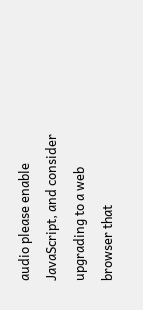audio please enable JavaScript, and consider upgrading to a web browser that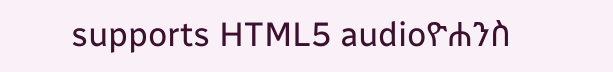supports HTML5 audioዮሐንስ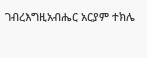ገብረእግዚአብሔር አርያም ተክሌ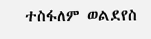ተስፋለም ወልደየስ